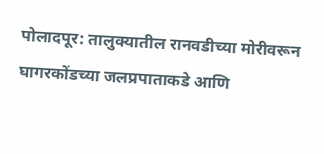पोलादपूर: तालुक्यातील रानवडीच्या मोरीवरून घागरकोंडच्या जलप्रपाताकडे आणि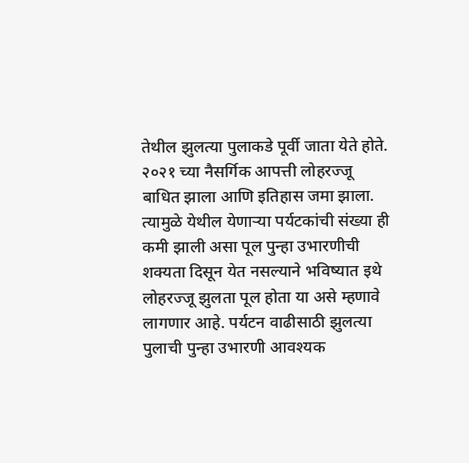तेथील झुलत्या पुलाकडे पूर्वी जाता येते होते. २०२१ च्या नैसर्गिक आपत्ती लोहरज्जू बाधित झाला आणि इतिहास जमा झाला.
त्यामुळे येथील येणाऱ्या पर्यटकांची संख्या ही कमी झाली असा पूल पुन्हा उभारणीची शक्यता दिसून येत नसल्याने भविष्यात इथे लोहरज्जू झुलता पूल होता या असे म्हणावे लागणार आहे. पर्यटन वाढीसाठी झुलत्या पुलाची पुन्हा उभारणी आवश्यक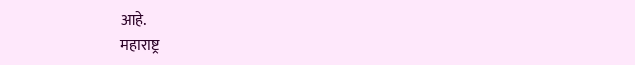आहे.
महाराष्ट्र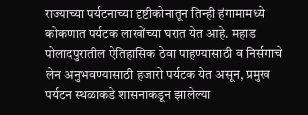राज्याच्या पर्यटनाच्या दृष्टीकोनातून तिन्ही हंगामामध्ये कोकणात पर्यटक लाखोंच्या घरात येत आहे. महाड पोलादपुरातील ऐतिहासिक ठेवा पाहण्यासाठी व निर्सगाचे लेन अनुभवण्यासाठी हजारो पर्यटक येत असून, प्रमुख पर्यटन स्थळाकडे शासनाकडून झालेल्या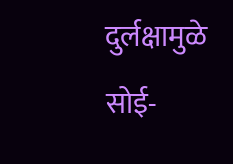दुर्लक्षामुळे सोई-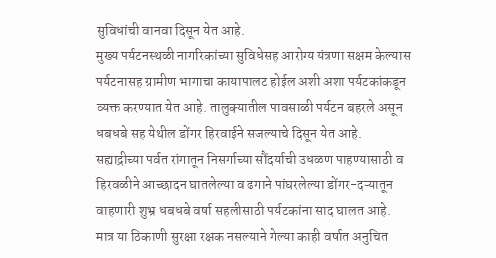सुविधांची वानवा दिसून येत आहे.
मुख्य पर्यटनस्थळी नागरिकांच्या सुविधेसह आरोग्य यंत्रणा सक्षम केल्यास पर्यटनासह ग्रामीण भागाचा कायापालट होईल अशी अशा पर्यटकांकडून व्यक्त करण्यात येत आहे. तालुक्यातील पावसाळी पर्यटन बहरले असून धबधबे सह येथील डोंगर हिरवाईने सजल्याचे दिसून येत आहे.
सह्याद्रीच्या पर्वत रांगातून निसर्गाच्या सौंदर्याची उधळण पाहण्यासाठी व हिरवळीने आच्छादन घातलेल्या व ढगाने पांघरलेल्या डोंगर-दऱ्यातून वाहणारी शुभ्र धबधबे वर्षा सहलीसाठी पर्यटकांना साद घालत आहे.
मात्र या ठिकाणी सुरक्षा रक्षक नसल्याने गेल्या काही वर्षात अनुचित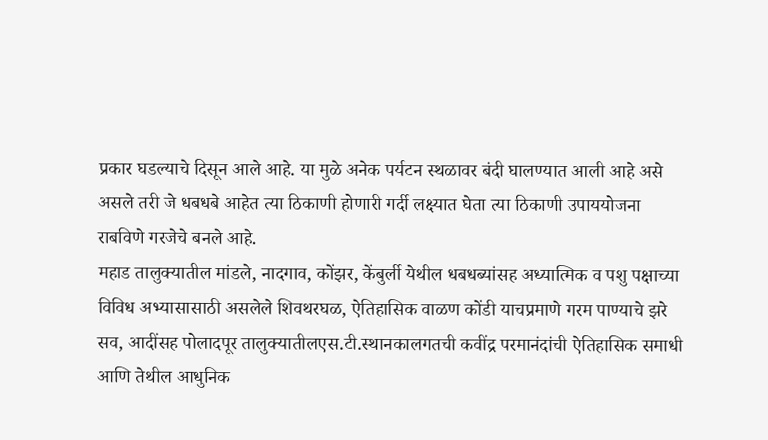प्रकार घडल्याचे दिसून आले आहे. या मुळे अनेक पर्यटन स्थळावर बंदी घालण्यात आली आहे असे असले तरी जे धबधबे आहेत त्या ठिकाणी होणारी गर्दी लक्ष्यात घेता त्या ठिकाणी उपाययोजना राबविणे गरजेचे बनले आहे.
महाड तालुक्यातील मांडले, नादगाव, कोंझर, केंबुर्ली येथील धबधब्यांसह अध्यात्मिक व पशु पक्षाच्या विविध अभ्यासासाठी असलेले शिवथरघळ, ऐतिहासिक वाळण कोंडी याचप्रमाणे गरम पाण्याचे झरे सव, आदींसह पोलादपूर तालुक्यातीलएस.टी.स्थानकालगतची कवींद्र परमानंदांची ऐतिहासिक समाधी आणि तेथील आधुनिक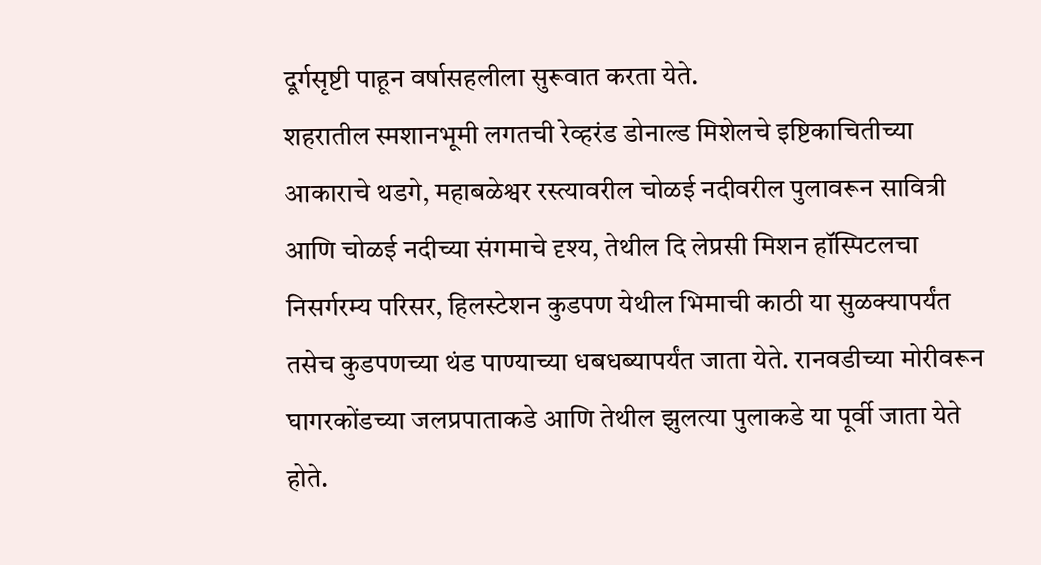दूर्गसृष्टी पाहून वर्षासहलीला सुरूवात करता येते.
शहरातील स्मशानभूमी लगतची रेव्हरंड डोनाल्ड मिशेलचे इष्टिकाचितीच्या आकाराचे थडगे, महाबळेश्वर रस्त्यावरील चोळई नदीवरील पुलावरून सावित्री आणि चोळई नदीच्या संगमाचे दृश्य, तेथील दि लेप्रसी मिशन हॉस्पिटलचा निसर्गरम्य परिसर, हिलस्टेशन कुडपण येथील भिमाची काठी या सुळक्यापर्यंत तसेच कुडपणच्या थंड पाण्याच्या धबधब्यापर्यंत जाता येते. रानवडीच्या मोरीवरून घागरकोंडच्या जलप्रपाताकडे आणि तेथील झुलत्या पुलाकडे या पूर्वी जाता येते होते.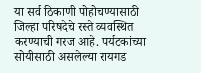या सर्व ठिकाणी पोहोचण्यासाठी जिल्हा परिषदेचे रस्ते व्यवस्थित करण्याची गरज आहे. पर्यटकांच्या सोयीसाठी असलेल्या रायगड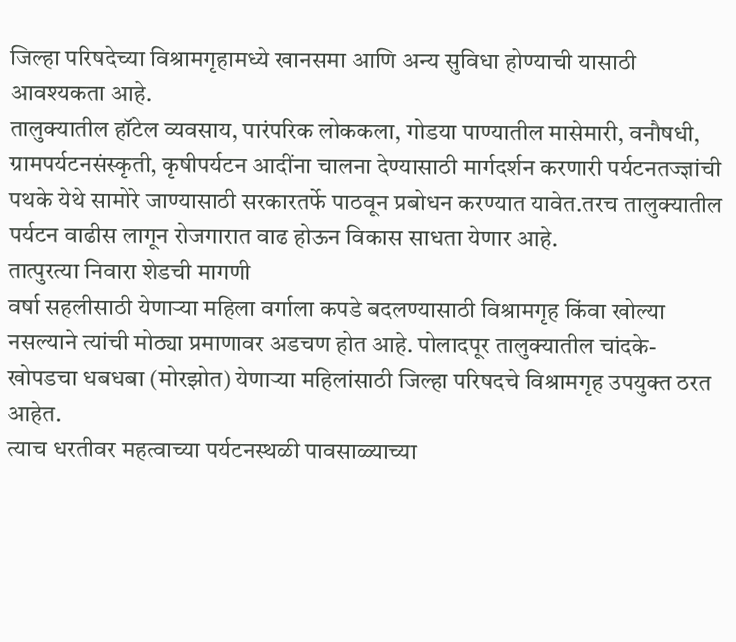जिल्हा परिषदेच्या विश्रामगृहामध्ये खानसमा आणि अन्य सुविधा होण्याची यासाठी आवश्यकता आहे.
तालुक्यातील हॉटेल व्यवसाय, पारंपरिक लोककला, गोडया पाण्यातील मासेमारी, वनौषधी, ग्रामपर्यटनसंस्कृती, कृषीपर्यटन आदींना चालना देण्यासाठी मार्गदर्शन करणारी पर्यटनतज्ज्ञांची पथके येथे सामोरे जाण्यासाठी सरकारतर्फे पाठवून प्रबोधन करण्यात यावेत.तरच तालुक्यातील पर्यटन वाढीस लागून रोजगारात वाढ होऊन विकास साधता येणार आहे.
तात्पुरत्या निवारा शेडची मागणी
वर्षा सहलीसाठी येणाऱ्या महिला वर्गाला कपडे बदलण्यासाठी विश्रामगृह किंवा खोल्या नसल्याने त्यांची मोठ्या प्रमाणावर अडचण होत आहे. पोलादपूर तालुक्यातील चांदके- खोपडचा धबधबा (मोरझोत) येणाऱ्या महिलांसाठी जिल्हा परिषदचे विश्रामगृह उपयुक्त ठरत आहेत.
त्याच धरतीवर महत्वाच्या पर्यटनस्थळी पावसाळ्याच्या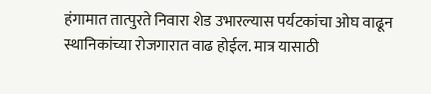हंगामात तात्पुरते निवारा शेड उभारल्यास पर्यटकांचा ओघ वाढून स्थानिकांच्या रोजगारात वाढ होईल. मात्र यासाठी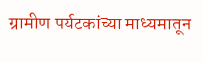ग्रामीण पर्यटकांच्या माध्यमातून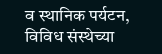व स्थानिक पर्यटन, विविध संस्थेच्या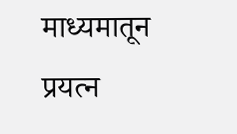माध्यमातून प्रयत्न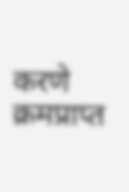करणे क्रमप्राप्त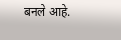बनले आहे.